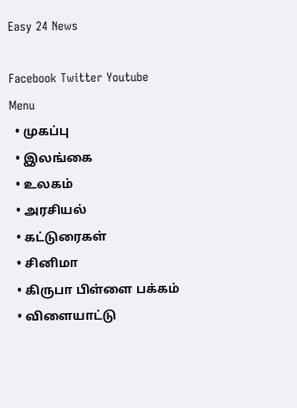Easy 24 News

Facebook Twitter Youtube
Menu
  • முகப்பு
  • இலங்கை
  • உலகம்
  • அரசியல்
  • கட்டுரைகள்
  • சினிமா
  • கிருபா பிள்ளை பக்கம்
  • விளையாட்டு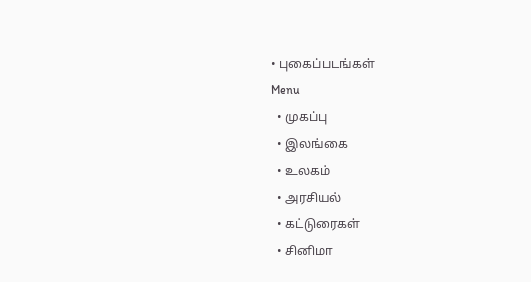• புகைப்படங்கள்
Menu
  • முகப்பு
  • இலங்கை
  • உலகம்
  • அரசியல்
  • கட்டுரைகள்
  • சினிமா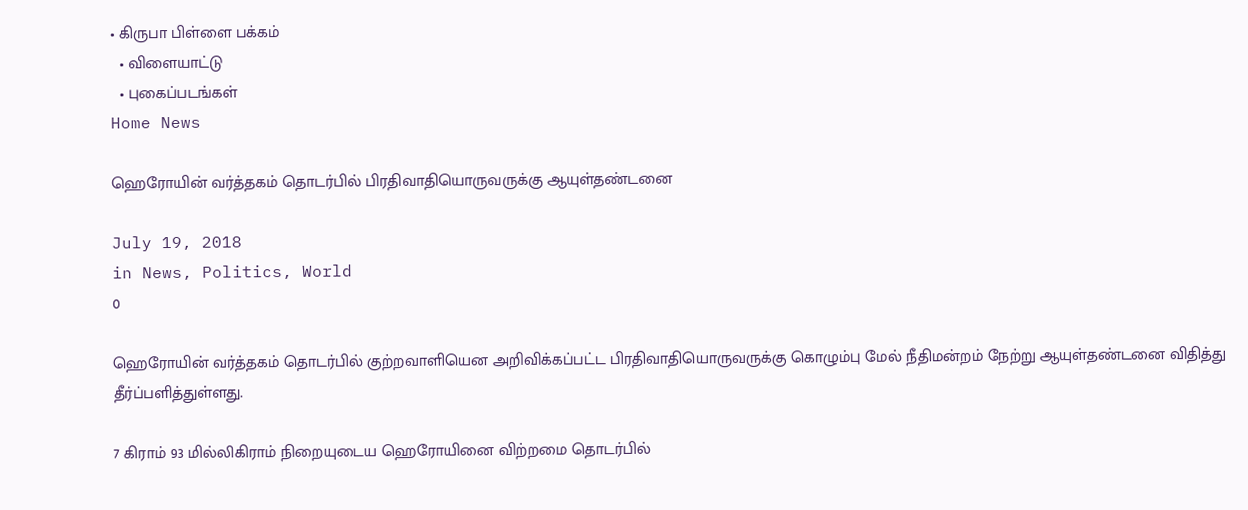• கிருபா பிள்ளை பக்கம்
  • விளையாட்டு
  • புகைப்படங்கள்
Home News

ஹெரோயின் வர்த்தகம் தொடர்பில் பிரதிவாதியொருவருக்கு ஆயுள்தண்டனை

July 19, 2018
in News, Politics, World
0

ஹெரோயின் வர்த்தகம் தொடர்பில் குற்றவாளியென அறிவிக்கப்பட்ட பிரதிவாதியொருவருக்கு கொழும்பு மேல் நீதிமன்றம் நேற்று ஆயுள்தண்டனை விதித்து தீர்ப்பளித்துள்ளது.

7 கிராம் 93 மில்லிகிராம் நிறையுடைய ஹெரோயினை விற்றமை தொடர்பில்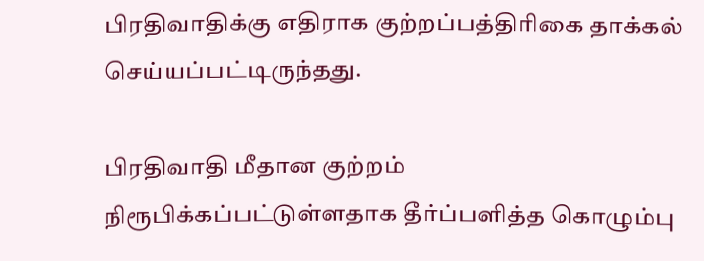பிரதிவாதிக்கு எதிராக குற்றப்பத்திரிகை தாக்கல் செய்யப்பட்டிருந்தது.

பிரதிவாதி மீதான குற்றம் நிரூபிக்கப்பட்டுள்ளதாக தீர்ப்பளித்த கொழும்பு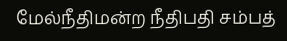மேல்நீதிமன்ற நீதிபதி சம்பத்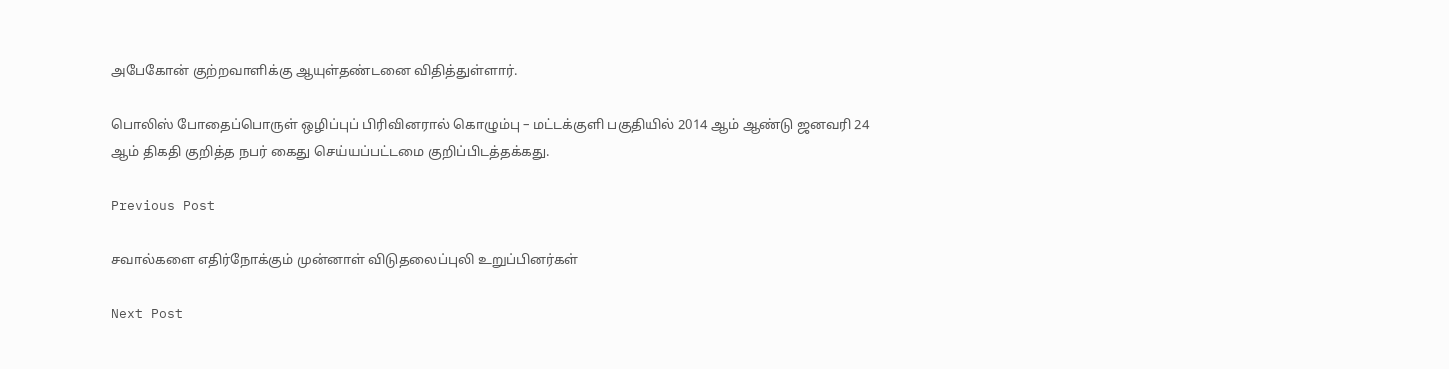அபேகோன் குற்றவாளிக்கு ஆயுள்தண்டனை விதித்துள்ளார்.

பொலிஸ் போதைப்பொருள் ஒழிப்புப் பிரிவினரால் கொழும்பு – மட்டக்குளி பகுதியில் 2014 ஆம் ஆண்டு ஜனவரி 24 ஆம் திகதி குறித்த நபர் கைது செய்யப்பட்டமை குறிப்பிடத்தக்கது.

Previous Post

சவால்களை எதிர்நோக்கும் முன்னாள் விடுதலைப்புலி உறுப்பினர்கள்

Next Post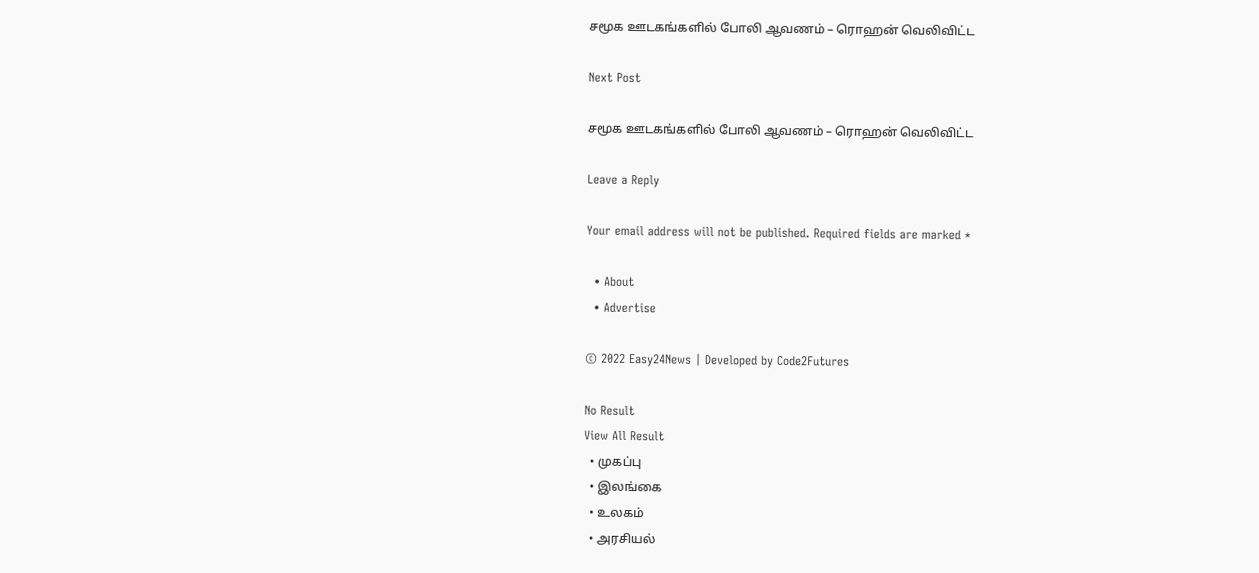சமூக ஊடகங்களில் போலி ஆவணம் – ரொஹன் வெலிவிட்ட

Next Post

சமூக ஊடகங்களில் போலி ஆவணம் – ரொஹன் வெலிவிட்ட

Leave a Reply

Your email address will not be published. Required fields are marked *

  • About
  • Advertise

© 2022 Easy24News | Developed by Code2Futures

No Result
View All Result
  • முகப்பு
  • இலங்கை
  • உலகம்
  • அரசியல்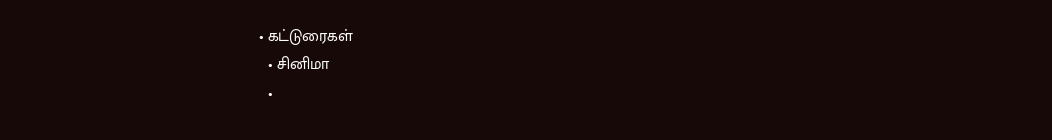• கட்டுரைகள்
  • சினிமா
  •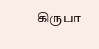கிருபா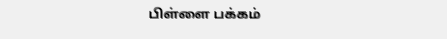பிள்ளை பக்கம்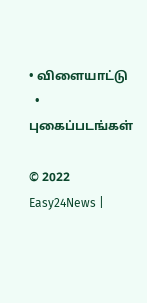• விளையாட்டு
  • புகைப்படங்கள்

© 2022 Easy24News |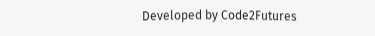Developed by Code2Futures